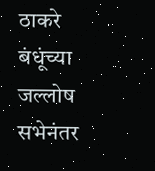ठाकरे बंधूंच्या जल्लोष सभेनंतर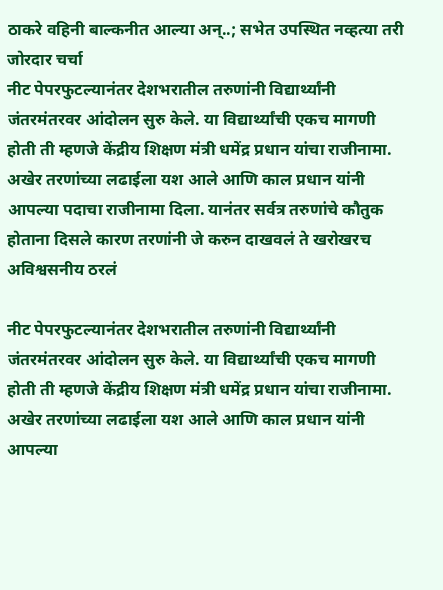ठाकरे वहिनी बाल्कनीत आल्या अन्..; सभेत उपस्थित नव्हत्या तरी जोरदार चर्चा
नीट पेपरफुटल्यानंतर देशभरातील तरुणांनी विद्यार्थ्यांनी जंतरमंतरवर आंदोलन सुरु केले. या विद्यार्थ्यांची एकच मागणी होती ती म्हणजे केंद्रीय शिक्षण मंत्री धमेंद्र प्रधान यांचा राजीनामा. अखेर तरणांच्या लढाईला यश आले आणि काल प्रधान यांनी आपल्या पदाचा राजीनामा दिला. यानंतर सर्वत्र तरुणांचे कौतुक होताना दिसले कारण तरणांनी जे करुन दाखवलं ते खरोखरच अविश्वसनीय ठरलं

नीट पेपरफुटल्यानंतर देशभरातील तरुणांनी विद्यार्थ्यांनी जंतरमंतरवर आंदोलन सुरु केले. या विद्यार्थ्यांची एकच मागणी होती ती म्हणजे केंद्रीय शिक्षण मंत्री धमेंद्र प्रधान यांचा राजीनामा. अखेर तरणांच्या लढाईला यश आले आणि काल प्रधान यांनी आपल्या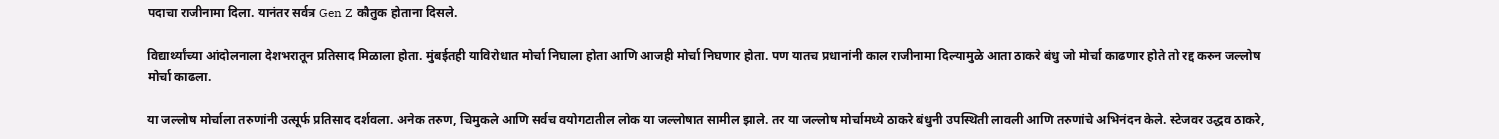पदाचा राजीनामा दिला. यानंतर सर्वत्र Gen Z कौतुक होताना दिसले.

विद्यार्थ्यांच्या आंदोलनाला देशभरातून प्रतिसाद मिळाला होता. मुंबईतही याविरोधात मोर्चा निघाला होता आणि आजही मोर्चा निघणार होता. पण यातच प्रधानांनी काल राजीनामा दिल्यामुळे आता ठाकरे बंधु जो मोर्चा काढणार होते तो रद्द करुन जल्लोष मोर्चा काढला.

या जल्लोष मोर्चाला तरुणांनी उत्सूर्फ प्रतिसाद दर्शवला. अनेक तरुण, चिमुकले आणि सर्वच वयोगटातील लोक या जल्लोषात सामील झाले. तर या जल्लोष मोर्चामध्ये ठाकरे बंधुनी उपस्थिती लावली आणि तरुणांचे अभिनंदन केले. स्टेजवर उद्धव ठाकरे,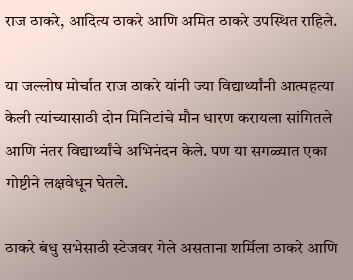राज ठाकरे, आदित्य ठाकरे आणि अमित ठाकरे उपस्थित राहिले.

या जल्लोष मोर्चात राज ठाकरे यांनी ज्या विद्यार्थ्यांनी आत्महत्या केली त्यांच्यासाठी दोन मिनिटांचे मौन धारण करायला सांगितले आणि नंतर विद्यार्थ्यांचे अभिनंदन केले. पण या सगळ्यात एका गोष्टीने लक्षवेधून घेतले.

ठाकरे बंधु सभेसाठी स्टेजवर गेले असताना शर्मिला ठाकरे आणि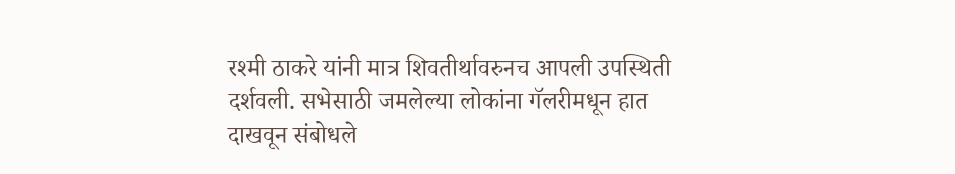रश्मी ठाकरे यांनी मात्र शिवतीर्थावरुनच आपली उपस्थिती दर्शवली. सभेसाठी जमलेल्या लोकांना गॅलरीमधून हात दाखवून संबोधले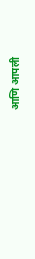आणि आपली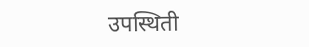उपस्थिती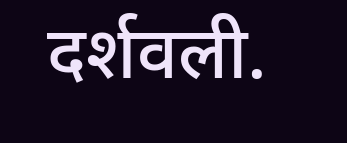दर्शवली.